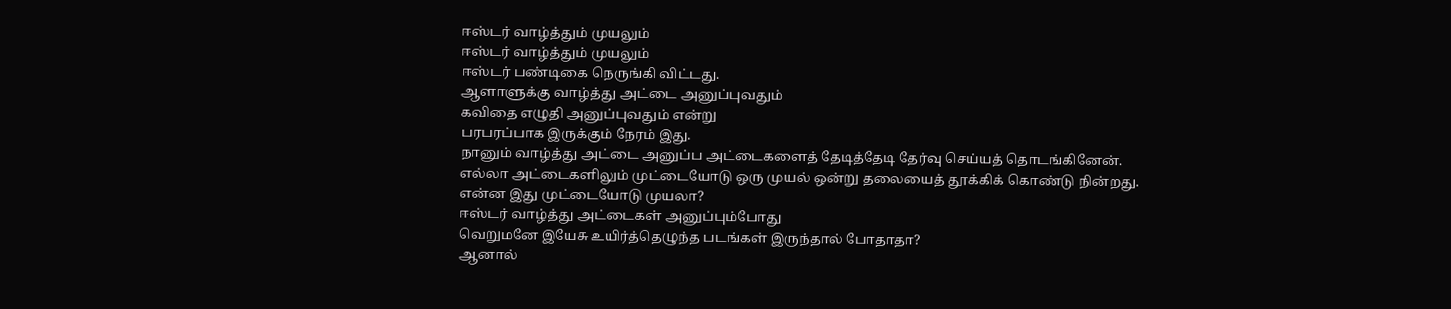ஈஸ்டர் வாழ்த்தும் முயலும்
ஈஸ்டர் வாழ்த்தும் முயலும்
ஈஸ்டர் பண்டிகை நெருங்கி விட்டது.
ஆளாளுக்கு வாழ்த்து அட்டை அனுப்புவதும்
கவிதை எழுதி அனுப்புவதும் என்று
பரபரப்பாக இருக்கும் நேரம் இது.
நானும் வாழ்த்து அட்டை அனுப்ப அட்டைகளைத் தேடித்தேடி தேர்வு செய்யத் தொடங்கினேன்.
எல்லா அட்டைகளிலும் முட்டையோடு ஒரு முயல் ஒன்று தலையைத் தூக்கிக் கொண்டு நின்றது.
என்ன இது முட்டையோடு முயலா?
ஈஸ்டர் வாழ்த்து அட்டைகள் அனுப்பும்போது
வெறுமனே இயேசு உயிர்த்தெழுந்த படங்கள் இருந்தால் போதாதா?
ஆனால்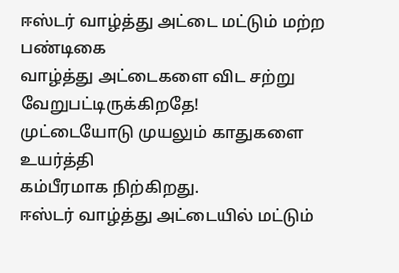ஈஸ்டர் வாழ்த்து அட்டை மட்டும் மற்ற பண்டிகை
வாழ்த்து அட்டைகளை விட சற்று
வேறுபட்டிருக்கிறதே!
முட்டையோடு முயலும் காதுகளை உயர்த்தி
கம்பீரமாக நிற்கிறது.
ஈஸ்டர் வாழ்த்து அட்டையில் மட்டும்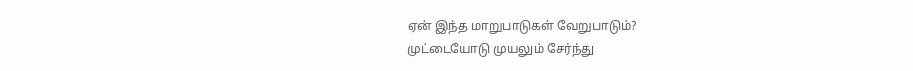ஏன் இந்த மாறுபாடுகள் வேறுபாடும்?
முட்டையோடு முயலும் சேர்ந்து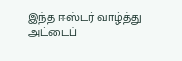இந்த ஈஸ்டர் வாழ்த்து அட்டைப்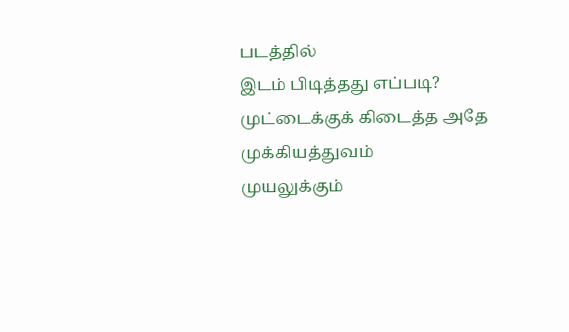படத்தில்
இடம் பிடித்தது எப்படி?
முட்டைக்குக் கிடைத்த அதே முக்கியத்துவம்
முயலுக்கும்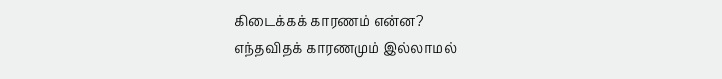கிடைக்கக் காரணம் என்ன?
எந்தவிதக் காரணமும் இல்லாமல்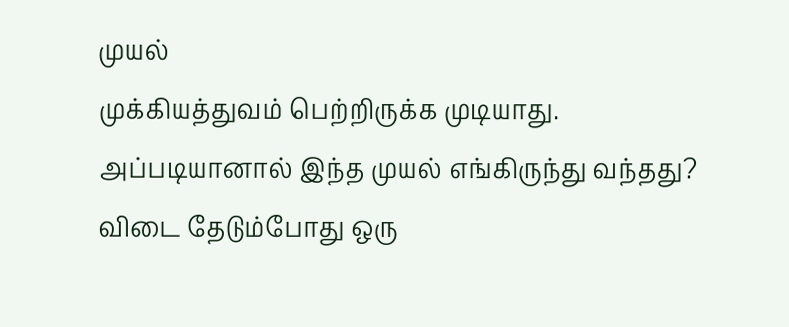முயல்
முக்கியத்துவம் பெற்றிருக்க முடியாது.
அப்படியானால் இந்த முயல் எங்கிருந்து வந்தது?
விடை தேடும்போது ஒரு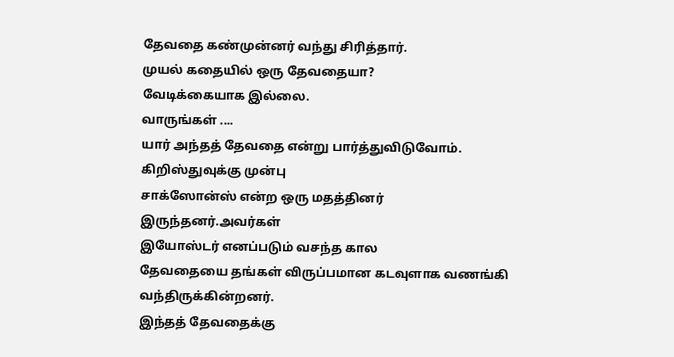தேவதை கண்முன்னர் வந்து சிரித்தார்.
முயல் கதையில் ஒரு தேவதையா?
வேடிக்கையாக இல்லை.
வாருங்கள் ....
யார் அந்தத் தேவதை என்று பார்த்துவிடுவோம்.
கிறிஸ்துவுக்கு முன்பு
சாக்ஸோன்ஸ் என்ற ஒரு மதத்தினர்
இருந்தனர்.அவர்கள்
இயோஸ்டர் எனப்படும் வசந்த கால
தேவதையை தங்கள் விருப்பமான கடவுளாக வணங்கி வந்திருக்கின்றனர்.
இந்தத் தேவதைக்கு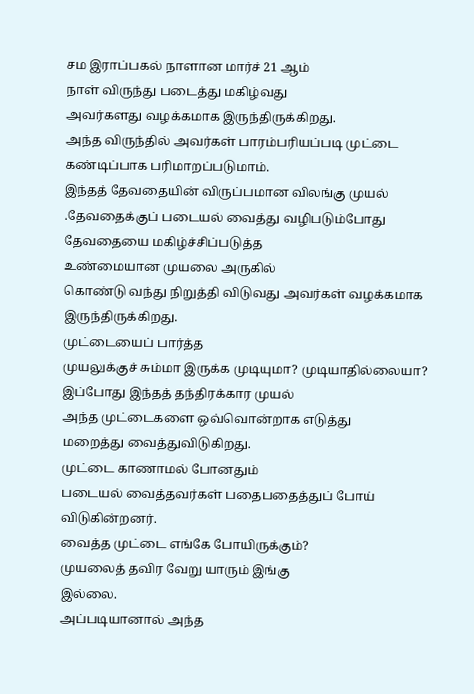சம இராப்பகல் நாளான மார்ச் 21 ஆம்
நாள் விருந்து படைத்து மகிழ்வது
அவர்களது வழக்கமாக இருந்திருக்கிறது.
அந்த விருந்தில் அவர்கள் பாரம்பரியப்படி முட்டை
கண்டிப்பாக பரிமாறப்படுமாம்.
இந்தத் தேவதையின் விருப்பமான விலங்கு முயல் .தேவதைக்குப் படையல் வைத்து வழிபடும்போது தேவதையை மகிழ்ச்சிப்படுத்த
உண்மையான முயலை அருகில்
கொண்டு வந்து நிறுத்தி விடுவது அவர்கள் வழக்கமாக இருந்திருக்கிறது.
முட்டையைப் பார்த்த
முயலுக்குச் சும்மா இருக்க முடியுமா? முடியாதில்லையா?
இப்போது இந்தத் தந்திரக்கார முயல்
அந்த முட்டைகளை ஒவ்வொன்றாக எடுத்து
மறைத்து வைத்துவிடுகிறது.
முட்டை காணாமல் போனதும்
படையல் வைத்தவர்கள் பதைபதைத்துப் போய் விடுகின்றனர்.
வைத்த முட்டை எங்கே போயிருக்கும்?
முயலைத் தவிர வேறு யாரும் இங்கு
இல்லை.
அப்படியானால் அந்த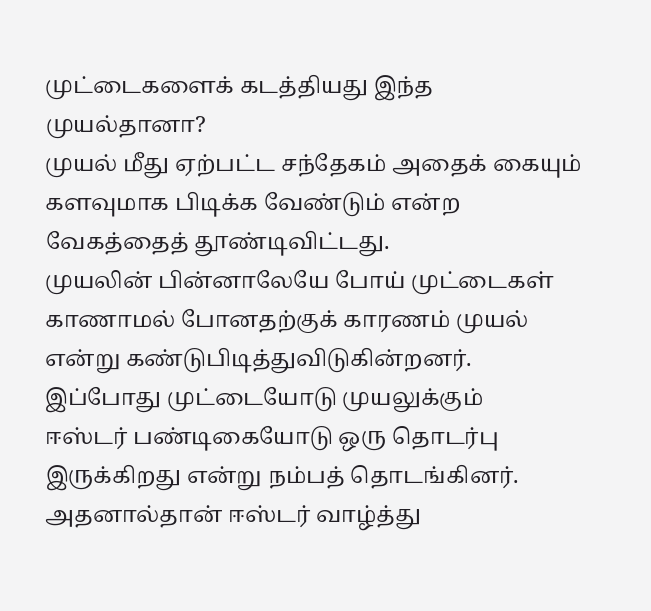முட்டைகளைக் கடத்தியது இந்த முயல்தானா?
முயல் மீது ஏற்பட்ட சந்தேகம் அதைக் கையும் களவுமாக பிடிக்க வேண்டும் என்ற
வேகத்தைத் தூண்டிவிட்டது.
முயலின் பின்னாலேயே போய் முட்டைகள் காணாமல் போனதற்குக் காரணம் முயல் என்று கண்டுபிடித்துவிடுகின்றனர்.
இப்போது முட்டையோடு முயலுக்கும்
ஈஸ்டர் பண்டிகையோடு ஒரு தொடர்பு இருக்கிறது என்று நம்பத் தொடங்கினர்.
அதனால்தான் ஈஸ்டர் வாழ்த்து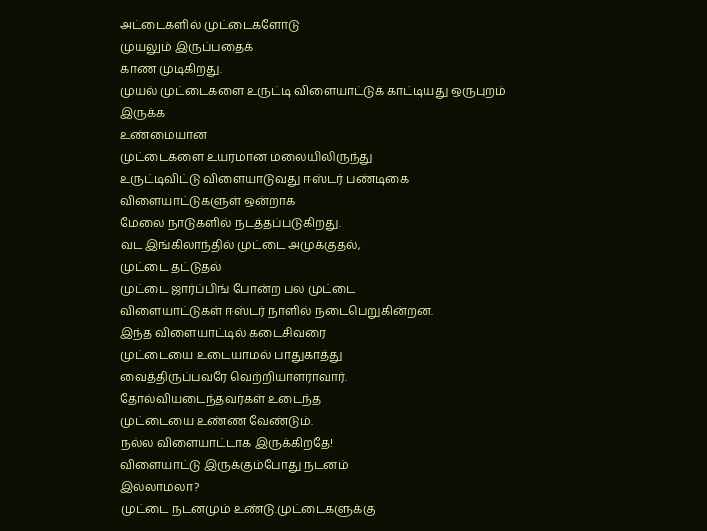அட்டைகளில் முட்டைகளோடு
முயலும் இருப்பதைக்
காண முடிகிறது.
முயல் முட்டைகளை உருட்டி விளையாட்டுக் காட்டியது ஒருபுறம் இருக்க
உண்மையான
முட்டைகளை உயரமான மலையிலிருந்து
உருட்டிவிட்டு விளையாடுவது ஈஸ்டர் பண்டிகை விளையாட்டுகளுள் ஒன்றாக
மேலை நாடுகளில் நடத்தப்படுகிறது.
வட இங்கிலாந்தில் முட்டை அமுக்குதல்,
முட்டை தட்டுதல்
முட்டை ஜார்ப்பிங் போன்ற பல முட்டை
விளையாட்டுகள் ஈஸ்டர் நாளில் நடைபெறுகின்றன.
இந்த விளையாட்டில் கடைசிவரை
முட்டையை உடையாமல் பாதுகாத்து
வைத்திருப்பவரே வெற்றியாளராவார்.
தோல்வியடைந்தவர்கள் உடைந்த
முட்டையை உண்ண வேண்டும்.
நல்ல விளையாட்டாக இருக்கிறதே!
விளையாட்டு இருக்கும்போது நடனம்
இல்லாமலா?
முட்டை நடனமும் உண்டு.முட்டைகளுக்கு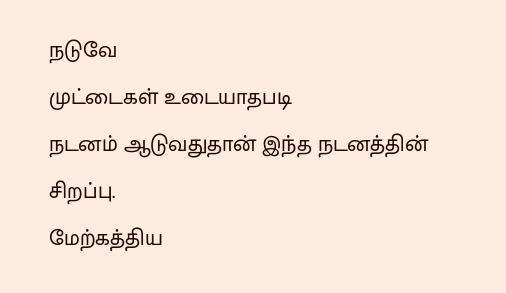நடுவே
முட்டைகள் உடையாதபடி
நடனம் ஆடுவதுதான் இந்த நடனத்தின்
சிறப்பு.
மேற்கத்திய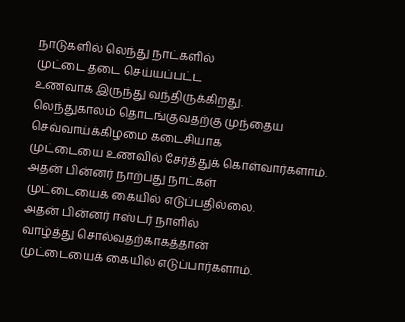நாடுகளில் லெந்து நாட்களில்
முட்டை தடை செய்யப்பட்ட
உணவாக இருந்து வந்திருக்கிறது.
லெந்துகாலம் தொடங்குவதற்கு முந்தைய
செவ்வாய்க்கிழமை கடைசியாக
முட்டையை உணவில் சேர்த்துக் கொள்வார்களாம்.
அதன் பின்னர் நாற்பது நாட்கள்
முட்டையைக் கையில் எடுப்பதில்லை.
அதன் பின்னர் ஈஸ்டர் நாளில்
வாழ்த்து சொல்வதற்காகத்தான்
முட்டையைக் கையில் எடுப்பார்களாம்.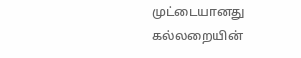முட்டையானது கல்லறையின்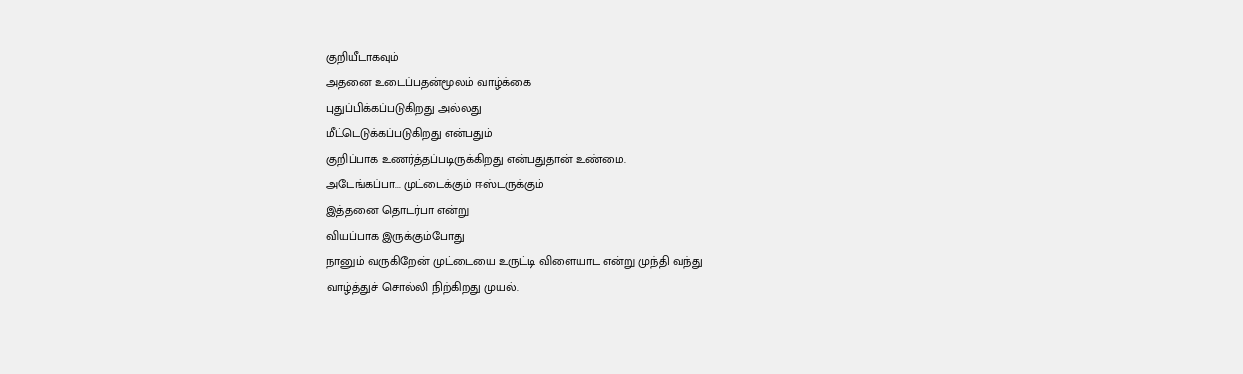குறியீடாகவும்
அதனை உடைப்பதன்மூலம் வாழ்க்கை
புதுப்பிக்கப்படுகிறது அல்லது
மீட்டெடுக்கப்படுகிறது என்பதும்
குறிப்பாக உணர்த்தப்படிருக்கிறது என்பதுதான் உண்மை.
அடேங்கப்பா... முட்டைக்கும் ஈஸ்டருக்கும்
இத்தனை தொடர்பா என்று
வியப்பாக இருக்கும்போது
நானும் வருகிறேன் முட்டையை உருட்டி விளையாட என்று முந்தி வந்து
வாழ்த்துச் சொல்லி நிற்கிறது முயல்.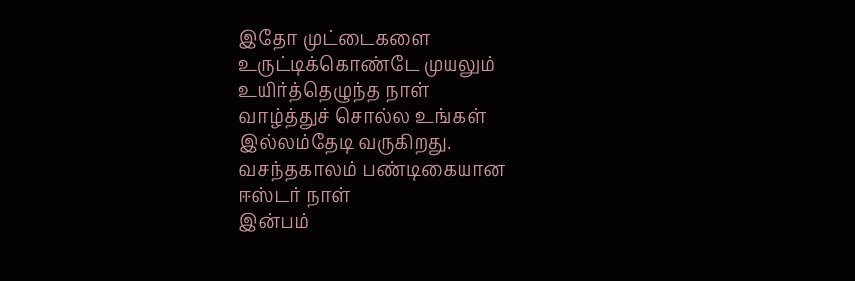இதோ முட்டைகளை உருட்டிக்கொண்டே முயலும்
உயிர்த்தெழுந்த நாள்
வாழ்த்துச் சொல்ல உங்கள் இல்லம்தேடி வருகிறது.
வசந்தகாலம் பண்டிகையான
ஈஸ்டர் நாள்
இன்பம்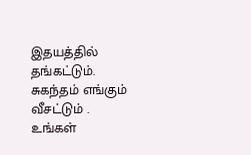இதயத்தில் தங்கட்டும்.
சுகந்தம் எங்கும் வீசட்டும் .
உங்கள்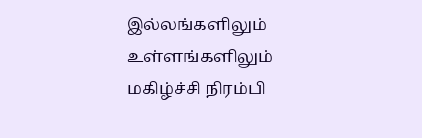இல்லங்களிலும்
உள்ளங்களிலும் மகிழ்ச்சி நிரம்பி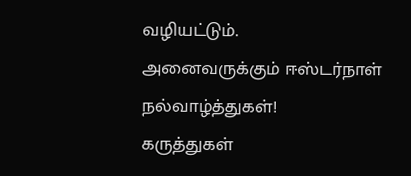வழியட்டும்.
அனைவருக்கும் ஈஸ்டர்நாள்
நல்வாழ்த்துகள்!
கருத்துகள்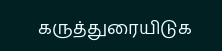கருத்துரையிடுக